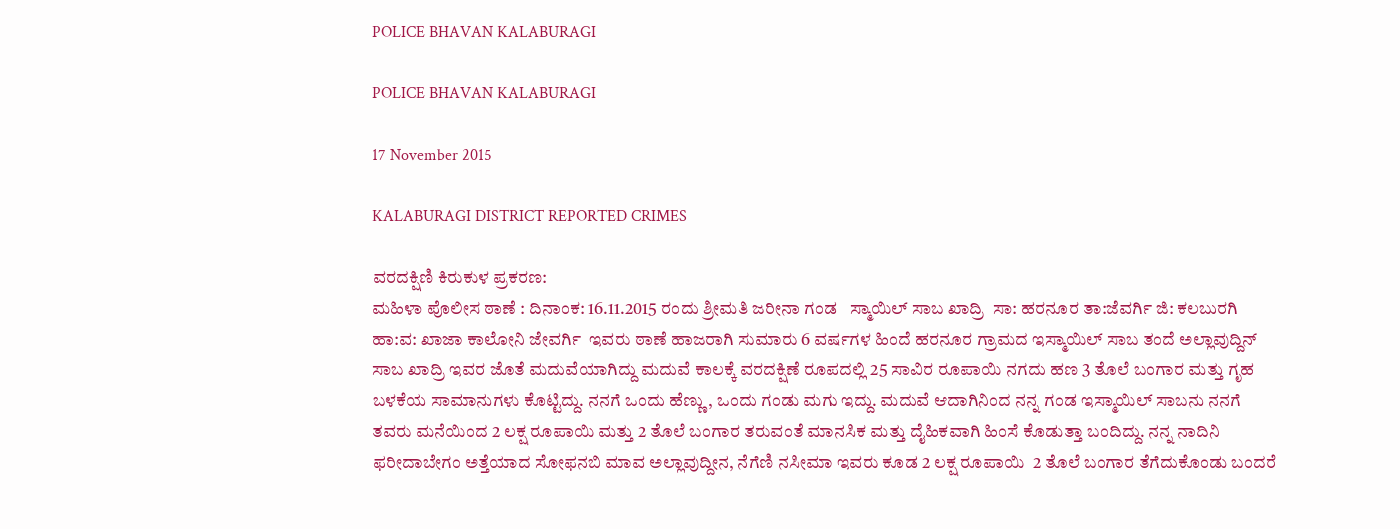POLICE BHAVAN KALABURAGI

POLICE BHAVAN KALABURAGI

17 November 2015

KALABURAGI DISTRICT REPORTED CRIMES

ವರದಕ್ಷಿಣಿ ಕಿರುಕುಳ ಪ್ರಕರಣ:
ಮಹಿಳಾ ಪೊಲೀಸ ಠಾಣೆ : ದಿನಾಂಕ: 16.11.2015 ರಂದು ಶ್ರೀಮತಿ ಜರೀನಾ ಗಂಡ   ಸ್ಮಾಯಿಲ್ ಸಾಬ ಖಾದ್ರಿ  ಸಾ: ಹರನೂರ ತಾ:ಜೆವರ್ಗಿ ಜಿ: ಕಲಬುರಗಿ ಹಾ:ವ: ಖಾಜಾ ಕಾಲೋನಿ ಜೇವರ್ಗಿ  ಇವರು ಠಾಣೆ ಹಾಜರಾಗಿ ಸುಮಾರು 6 ವರ್ಷಗಳ ಹಿಂದೆ ಹರನೂರ ಗ್ರಾಮದ ಇಸ್ಮಾಯಿಲ್ ಸಾಬ ತಂದೆ ಅಲ್ಲಾವುದ್ದಿನ್ ಸಾಬ ಖಾದ್ರಿ ಇವರ ಜೊತೆ ಮದುವೆಯಾಗಿದ್ದು ಮದುವೆ ಕಾಲಕ್ಕೆ ವರದಕ್ಷಿಣೆ ರೂಪದಲ್ಲಿ 25 ಸಾವಿರ ರೂಪಾಯಿ ನಗದು ಹಣ 3 ತೊಲೆ ಬಂಗಾರ ಮತ್ತು ಗೃಹ ಬಳಕೆಯ ಸಾಮಾನುಗಳು ಕೊಟ್ಟಿದ್ದು. ನನಗೆ ಒಂದು ಹೆಣ್ಣು, ಒಂದು ಗಂಡು ಮಗು ಇದ್ದು. ಮದುವೆ ಆದಾಗಿನಿಂದ ನನ್ನ ಗಂಡ ಇಸ್ಮಾಯಿಲ್ ಸಾಬನು ನನಗೆ ತವರು ಮನೆಯಿಂದ 2 ಲಕ್ಷ ರೂಪಾಯಿ ಮತ್ತು 2 ತೊಲೆ ಬಂಗಾರ ತರುವಂತೆ ಮಾನಸಿಕ ಮತ್ತು ದೈಹಿಕವಾಗಿ ಹಿಂಸೆ ಕೊಡುತ್ತಾ ಬಂದಿದ್ದು. ನನ್ನ ನಾದಿನಿ ಫರೀದಾಬೇಗಂ ಅತ್ತೆಯಾದ ಸೋಫನಬಿ ಮಾವ ಅಲ್ಲಾವುದ್ದೀನ, ನೆಗೆಣಿ ನಸೀಮಾ ಇವರು ಕೂಡ 2 ಲಕ್ಷ ರೂಪಾಯಿ  2 ತೊಲೆ ಬಂಗಾರ ತೆಗೆದುಕೊಂಡು ಬಂದರೆ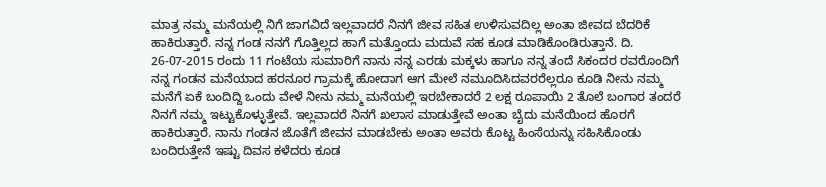ಮಾತ್ರ ನಮ್ಮ ಮನೆಯಲ್ಲಿ ನಿಗೆ ಜಾಗವಿದೆ ಇಲ್ಲವಾದರೆ ನಿನಗೆ ಜೀವ ಸಹಿತ ಉಳಿಸುವದಿಲ್ಲ ಅಂತಾ ಜೀವದ ಬೆದರಿಕೆ ಹಾಕಿರುತ್ತಾರೆ. ನನ್ನ ಗಂಡ ನನಗೆ ಗೊತ್ತಿಲ್ಲದ ಹಾಗೆ ಮತ್ತೊಂದು ಮದುವೆ ಸಹ ಕೂಡ ಮಾಡಿಕೊಂಡಿರುತ್ತಾನೆ. ದಿ. 26-07-2015 ರಂದು 11 ಗಂಟೆಯ ಸುಮಾರಿಗೆ ನಾನು ನನ್ನ ಎರಡು ಮಕ್ಕಳು ಹಾಗೂ ನನ್ನ ತಂದೆ ಸಿಕಂದರ ರವರೊಂದಿಗೆ ನನ್ನ ಗಂಡನ ಮನೆಯಾದ ಹರನೂರ ಗ್ರಾಮಕ್ಕೆ ಹೋದಾಗ ಆಗ ಮೇಲೆ ನಮೂದಿಸಿದವರರೆಲ್ಲರೂ ಕೂಡಿ ನೀನು ನಮ್ಮ ಮನೆಗೆ ಏಕೆ ಬಂದಿದ್ದಿ ಒಂದು ವೇಳೆ ನೀನು ನಮ್ಮ ಮನೆಯಲ್ಲಿ ಇರಬೇಕಾದರೆ 2 ಲಕ್ಷ ರೂಪಾಯಿ 2 ತೊಲೆ ಬಂಗಾರ ತಂದರೆ ನಿನಗೆ ನಮ್ಮ ಇಟ್ಟುಕೊಳ್ಳುತ್ತೇವೆ. ಇಲ್ಲವಾದರೆ ನಿನಗೆ ಖಲಾಸ ಮಾಡುತ್ತೇವೆ ಅಂತಾ ಬೈದು ಮನೆಯಿಂದ ಹೊರಗೆ ಹಾಕಿರುತ್ತಾರೆ. ನಾನು ಗಂಡನ ಜೊತೆಗೆ ಜೀವನ ಮಾಡಬೇಕು ಅಂತಾ ಅವರು ಕೊಟ್ಟ ಹಿಂಸೆಯನ್ನು ಸಹಿಸಿಕೊಂಡು ಬಂದಿರುತ್ತೇನೆ ಇಷ್ಟು ದಿವಸ ಕಳೆದರು ಕೂಡ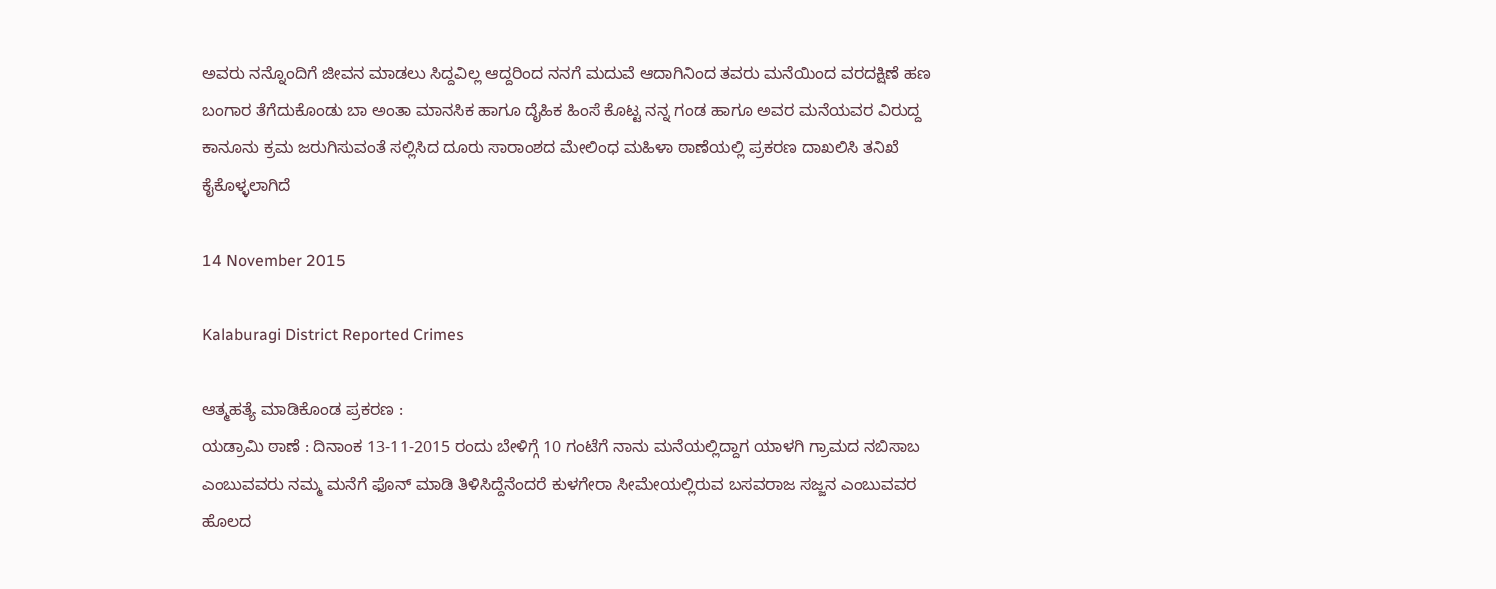ಅವರು ನನ್ನೊಂದಿಗೆ ಜೀವನ ಮಾಡಲು ಸಿದ್ದವಿಲ್ಲ ಆದ್ದರಿಂದ ನನಗೆ ಮದುವೆ ಆದಾಗಿನಿಂದ ತವರು ಮನೆಯಿಂದ ವರದಕ್ಷಿಣೆ ಹಣ ಬಂಗಾರ ತೆಗೆದುಕೊಂಡು ಬಾ ಅಂತಾ ಮಾನಸಿಕ ಹಾಗೂ ದೈಹಿಕ ಹಿಂಸೆ ಕೊಟ್ಟ ನನ್ನ ಗಂಡ ಹಾಗೂ ಅವರ ಮನೆಯವರ ವಿರುದ್ದ ಕಾನೂನು ಕ್ರಮ ಜರುಗಿಸುವಂತೆ ಸಲ್ಲಿಸಿದ ದೂರು ಸಾರಾಂಶದ ಮೇಲಿಂಧ ಮಹಿಳಾ ಠಾಣೆಯಲ್ಲಿ ಪ್ರಕರಣ ದಾಖಲಿಸಿ ತನಿಖೆ ಕೈಕೊಳ್ಳಲಾಗಿದೆ

14 November 2015

Kalaburagi District Reported Crimes

ಆತ್ಮಹತ್ಯೆ ಮಾಡಿಕೊಂಡ ಪ್ರಕರಣ :
ಯಡ್ರಾಮಿ ಠಾಣೆ : ದಿನಾಂಕ 13-11-2015 ರಂದು ಬೇಳಿಗ್ಗೆ 10 ಗಂಟೆಗೆ ನಾನು ಮನೆಯಲ್ಲಿದ್ದಾಗ ಯಾಳಗಿ ಗ್ರಾಮದ ನಬಿಸಾಬ ಎಂಬುವವರು ನಮ್ಮ ಮನೆಗೆ ಫೊನ್ ಮಾಡಿ ತಿಳಿಸಿದ್ದೆನೆಂದರೆ ಕುಳಗೇರಾ ಸೀಮೇಯಲ್ಲಿರುವ ಬಸವರಾಜ ಸಜ್ಜನ ಎಂಬುವವರ ಹೊಲದ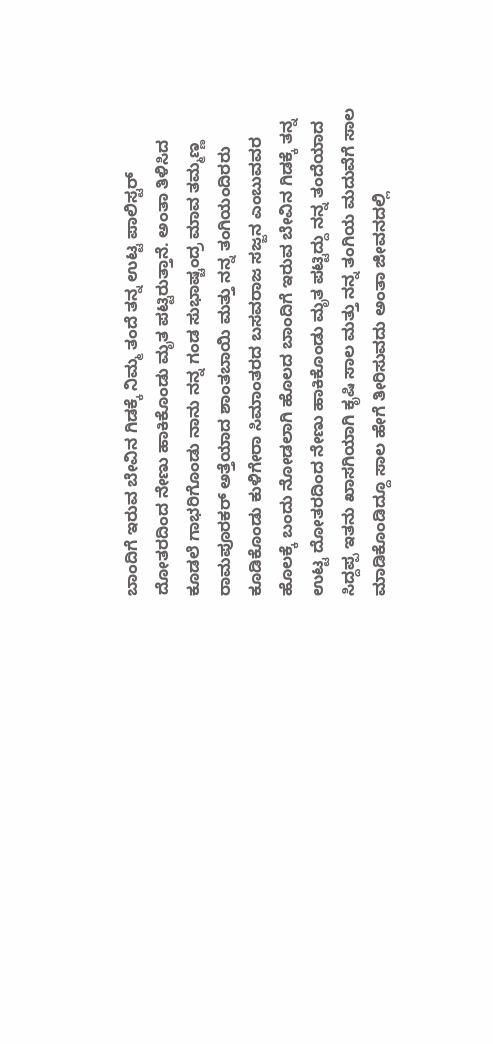ಬಾಂದಿಗೆ ಇರುವ ಬೇವಿನ ಗಿಡಕ್ಕೆ ನಿಮ್ಮ ತಂದೆ ತನ್ನ ಉಟ್ಟ ಪಾಲಿಸ್ಟರ್ ದೋತರದಿಂದ ನೇಣು ಹಾಕಿಕೊಂಡು ಮೃತ ಪಟ್ಟಿರುತ್ತಾನೆ. ಅಂತಾ ತಿಳಿಸಿದ ಕೂಡಲೆ ಗಾಭರಿಗೊಂಡು ನಾನು ನನ್ನ ಗಂಡ ಸುಭಾಷ್ಚಂದ್ರ ಮಾವ ತಮ್ಮಣ್ಣ ರಾಮಪೂರಕರ್ ಅತ್ತೆಯಾದ ಶಾಂತಬಾಯಿ ಮತ್ತು ನನ್ನ ತಂಗಿಯಂದಿರರು ಕೂಡಿಕೊಂಡು ಕುಳಿಗೇರಾ ಸಿಮಾಂತರದ ಬಸವರಾಜ ಸಜ್ಜನ ಎಂಬುವವರ ಹೊಲಕ್ಕೆ ಬಂದು ನೋಡಲಾಗಿ ಹೊಲದ ಬಾಂದಿಗೆ ಇರುವ ಬೇವಿನ ಗಿಡಕ್ಕೆ ತನ್ನ ಉಟ್ಟ ದೋತರದಿಂದ ನೇಣು ಹಾಕಿಕೊಂಡು ಮೃತ ಪಟ್ಟಿದ್ದು ನನ್ನ ತಂದೆಯಾದ ಸಿದ್ದಪ್ಪ ಇತನು ಖಾಸಗಿಯಾಗಿ ಕೃಷಿ ಸಾಲ ಮತ್ತು ನನ್ನ ತಂಗಿಯ ಮದುವೆಗೆ ಸಾಲ ಮಾಡಿಕೊಂಡಿದ್ದೂ ಸಾಲ ಹೇಗೆ ತೀರಿಸುವದು ಅಂತಾ ಜೀವನದಲ್ಲಿ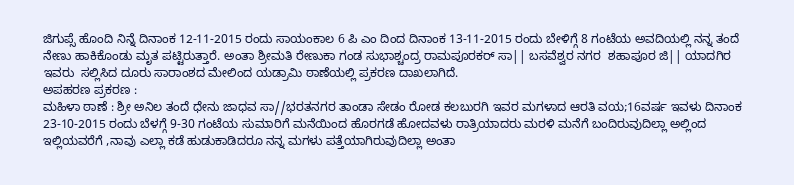ಜಿಗುಪ್ಸೆ ಹೊಂದಿ ನಿನ್ನೆ ದಿನಾಂಕ 12-11-2015 ರಂದು ಸಾಯಂಕಾಲ 6 ಪಿ ಎಂ ದಿಂದ ದಿನಾಂಕ 13-11-2015 ರಂದು ಬೇಳಿಗ್ಗೆ 8 ಗಂಟೆಯ ಅವದಿಯಲ್ಲಿ ನನ್ನ ತಂದೆ ನೇಣು ಹಾಕಿಕೊಂಡು ಮೃತ ಪಟ್ಟಿರುತ್ತಾರೆ. ಅಂತಾ ಶ್ರೀಮತಿ ರೇಣುಕಾ ಗಂಡ ಸುಭಾಶ್ಚಂದ್ರ ರಾಮಪೂರಕರ್ ಸಾ|| ಬಸವೆಶ್ವರ ನಗರ  ಶಹಾಪೂರ ಜಿ|| ಯಾದಗಿರ  ಇವರು  ಸಲ್ಲಿಸಿದ ದೂರು ಸಾರಾಂಶದ ಮೇಲಿಂದ ಯಡ್ರಾಮಿ ಠಾಣೆಯಲ್ಲಿ ಪ್ರಕರಣ ದಾಖಲಾಗಿದೆ.
ಅಪಹರಣ ಪ್ರಕರಣ :
ಮಹಿಳಾ ಠಾಣೆ : ಶ್ರೀ ಅನಿಲ ತಂದೆ ಧೇನು ಜಾಧವ ಸಾ//ಭರತನಗರ ತಾಂಡಾ ಸೇಡಂ ರೋಡ ಕಲಬುರಗಿ ಇವರ ಮಗಳಾದ ಆರತಿ ವಯ;16ವರ್ಷ ಇವಳು ದಿನಾಂಕ 23-10-2015 ರಂದು ಬೆಳಗ್ಗೆ 9-30 ಗಂಟೆಯ ಸುಮಾರಿಗೆ ಮನೆಯಿಂದ ಹೊರಗಡೆ ಹೋದವಳು ರಾತ್ರಿಯಾದರು ಮರಳಿ ಮನೆಗೆ ಬಂದಿರುವುದಿಲ್ಲಾ ಅಲ್ಲಿಂದ ಇಲ್ಲಿಯವರೆಗೆ ,ನಾವು ಎಲ್ಲಾ ಕಡೆ ಹುಡುಕಾಡಿದರೂ ನನ್ನ ಮಗಳು ಪತ್ತೆಯಾಗಿರುವುದಿಲ್ಲಾ ಅಂತಾ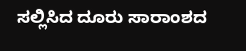ಸಲ್ಲಿಸಿದ ದೂರು ಸಾರಾಂಶದ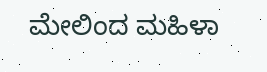ಮೇಲಿಂದ ಮಹಿಳಾ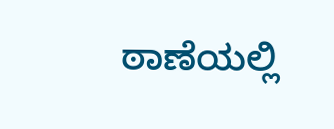ಠಾಣೆಯಲ್ಲಿ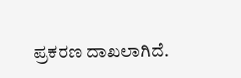ಪ್ರಕರಣ ದಾಖಲಾಗಿದೆ.